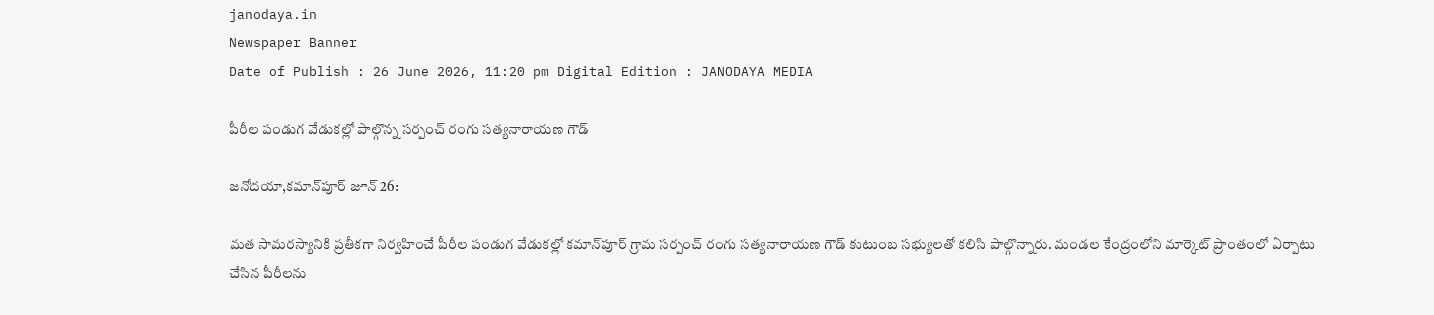janodaya.in
Newspaper Banner
Date of Publish : 26 June 2026, 11:20 pm Digital Edition : JANODAYA MEDIA

పీరీల పండుగ వేడుకల్లో పాల్గొన్న సర్పంచ్ రంగు సత్యనారాయణ గౌడ్

జనోదయా,కమాన్‌పూర్ జూన్ 26:

మత సామరస్యానికి ప్రతీకగా నిర్వహించే పీరీల పండుగ వేడుకల్లో కమాన్‌పూర్ గ్రామ సర్పంచ్ రంగు సత్యనారాయణ గౌడ్ కుటుంబ సభ్యులతో కలిసి పాల్గొన్నారు. మండల కేంద్రంలోని మార్కెట్ ప్రాంతంలో ఏర్పాటు చేసిన పీరీలను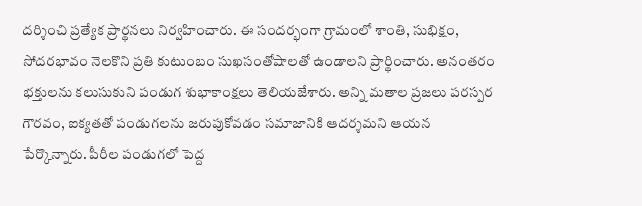దర్శించి ప్రత్యేక ప్రార్థనలు నిర్వహించారు. ఈ సందర్భంగా గ్రామంలో శాంతి, సుభిక్షం, సోదరభావం నెలకొని ప్రతి కుటుంబం సుఖసంతోషాలతో ఉండాలని ప్రార్థించారు. అనంతరం భక్తులను కలుసుకుని పండుగ శుభాకాంక్షలు తెలియజేశారు. అన్ని మతాల ప్రజలు పరస్పర గౌరవం, ఐక్యతతో పండుగలను జరుపుకోవడం సమాజానికి ఆదర్శమని ఆయన పేర్కొన్నారు. పీరీల పండుగలో పెద్ద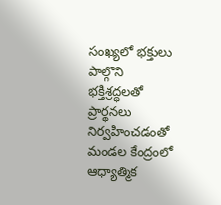సంఖ్యలో భక్తులు పాల్గొని భక్తిశ్రద్ధలతో ప్రార్థనలు నిర్వహించడంతో మండల కేంద్రంలో ఆధ్యాత్మిక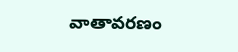వాతావరణం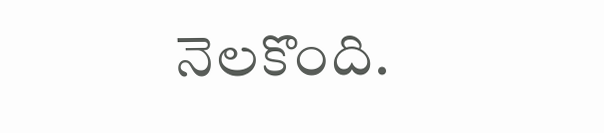నెలకొంది.